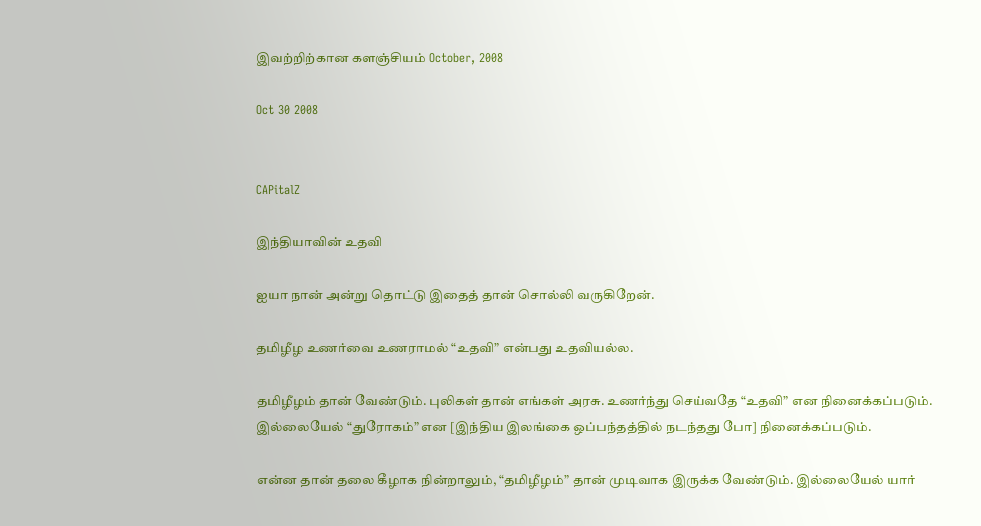இவற்றிற்கான களஞ்சியம் October, 2008

Oct 30 2008


CAPitalZ

இந்தியாவின் உத‌வி

ஐயா நான் அன்று தொட்டு இதைத் தான் சொல்லி வ‌ருகிறேன்.

த‌மிழீழ‌ உண‌ர்வை உண‌ராம‌ல் “உத‌வி” என்ப‌து உத‌விய‌ல்ல‌.

த‌மிழீழ‌ம் தான் வேண்டும். புலிக‌ள் தான் எங்க‌ள் அர‌சு. உண‌ர்ந்து செய்வ‌தே “உத‌வி” என‌ நினைக்க‌ப்ப‌டும். இல்லையேல் “துரோக‌ம்” என‌ [இந்திய‌ இல‌ங்கை ஒப்ப‌ந்த‌த்தில் ந‌ட‌ந்த‌து போ] நினைக்க‌ப்ப‌டும்.

என்ன‌ தான் த‌லை கீழாக‌ நின்றாலும், “த‌மிழீழ‌ம்” தான் முடிவாக‌ இருக்க‌ வேண்டும். இல்லையேல் யார்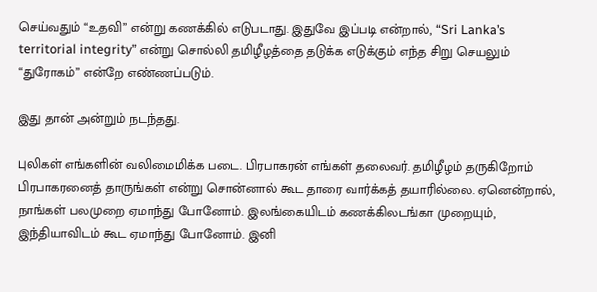செய்வ‌தும் “உத‌வி” என்று க‌ண‌க்கில் எடுப‌டாது. இதுவே இப்ப‌டி என்றால், “Sri Lanka’s territorial integrity” என்று சொல்லி த‌மிழீழ‌த்தை த‌டுக்க‌ எடுக்கும் எந்த‌ சிறு செய‌லும் “துரோக‌ம்” என்றே எண்ண‌ப்ப‌டும்.

இது தான் அன்றும் ந‌ட‌ந்த‌து.

புலிக‌ள் எங்க‌ளின் வ‌லிமைமிக்க‌ ப‌டை. பிர‌பாக‌ர‌ன் எங்க‌ள் த‌லைவ‌ர். த‌மிழீழ‌ம் த‌ருகிறோம் பிர‌பாக‌ர‌னைத் தாருங்க‌ள் என்று சொன்னால் கூட‌ தாரை வார்க்க‌த் த‌யாரில்லை. ஏனென்றால், நாங்க‌ள் ப‌ல‌முறை ஏமாந்து போனோம். இல‌ங்கையிட‌ம் க‌ண‌க்கில‌டங்கா முறையும், இந்தியாவிட‌ம் கூட‌ ஏமாந்து போனோம். இனி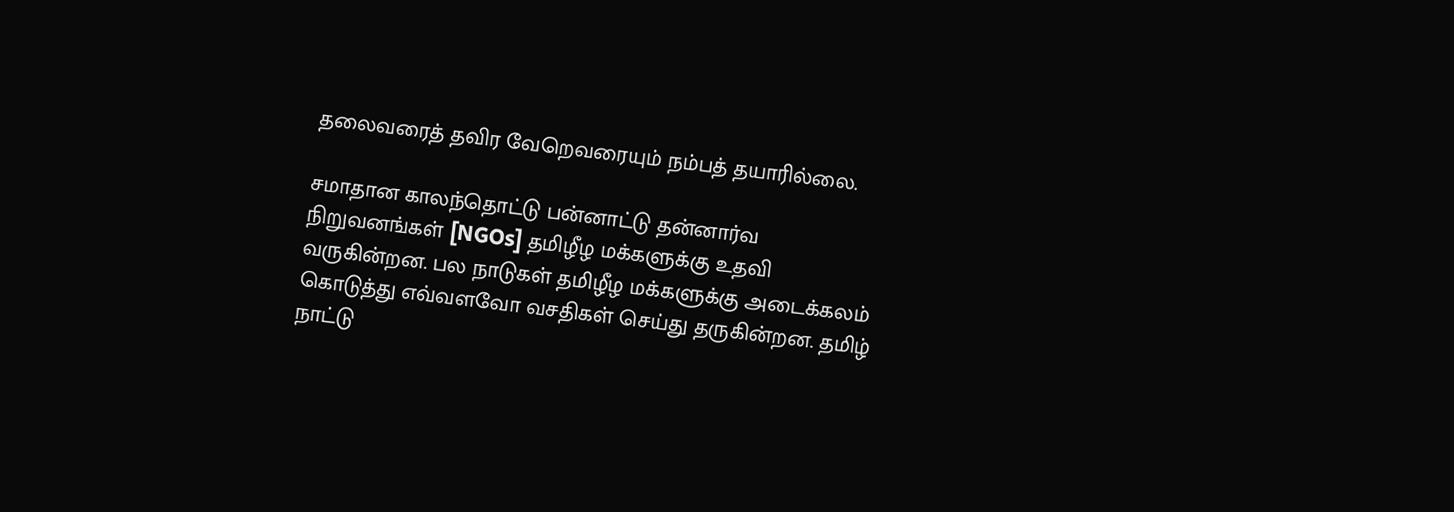த‌லைவ‌ரைத் த‌விர‌ வேறெவ‌ரையும் ந‌ம்ப‌த் த‌யாரில்லை.

ச‌மாதான‌ கால‌ந்தொட்டு ப‌ன்னாட்டு த‌ன்னார்வ‌ நிறுவ‌ன‌ங்க‌ள் [NGOs] த‌மிழீழ‌ ம‌க்க‌ளுக்கு உத‌வி வ‌ருகின்ற‌ன‌. ப‌ல‌ நாடுக‌ள் த‌மிழீழ‌ ம‌க்க‌ளுக்கு அடைக்க‌ல‌ம் கொடுத்து எவ்வ‌ள‌வோ வ‌ச‌திக‌ள் செய்து த‌ருகின்ற‌ன‌. த‌மிழ் நாட்டு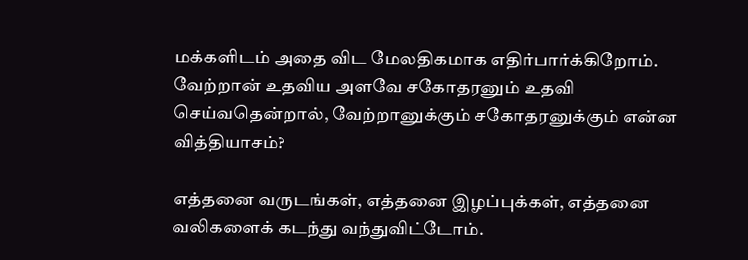ம‌க்க‌ளிட‌ம் அதை விட‌ மேல‌திக‌மாக‌ எதிர்பார்க்கிறோம். வேற்றான் உத‌விய‌ அள‌வே ச‌கோத‌ர‌னும் உத‌வி செய்வ‌தென்றால், வேற்றானுக்கும் ச‌கோத‌ர‌னுக்கும் என்ன‌ வித்தியாச‌ம்?

எத்த‌னை வ‌ருட‌ங்க‌ள், எத்த‌னை இழ‌ப்புக்க‌ள், எத்த‌னை வ‌லிக‌ளைக் க‌ட‌ந்து வ‌ந்துவிட்டோம்.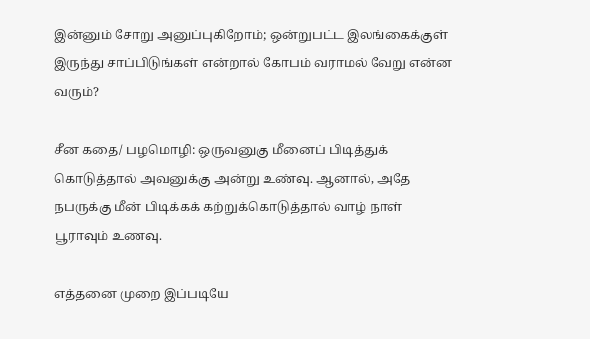இன்னும் சோறு அனுப்புகிறோம்; ஒன்றுப‌ட்ட‌ இல‌ங்கைக்குள் இருந்து சாப்பிடுங்க‌ள் என்றால் கோப‌ம் வ‌ராம‌ல் வேறு என்ன‌ வ‌ரும்?

சீன‌ க‌தை/ ப‌ழ‌மொழி: ஒருவ‌னுகு மீனைப் பிடித்துக் கொடுத்தால் அவ‌னுக்கு அன்று உண்வு. ஆனால், அதே ந‌ப‌ருக்கு மீன் பிடிக்க‌க் க‌ற்றுக்கொடுத்தால் வாழ் நாள் பூராவும் உண‌வு.

எத்த‌னை முறை இப்ப‌டியே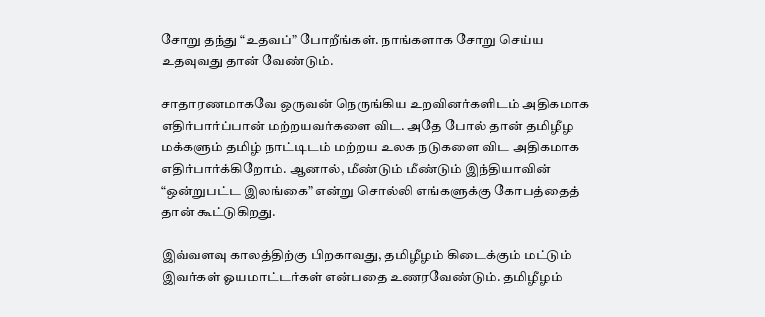சோறு த‌ந்து “உத‌வ‌ப்” போறீங்க‌ள். நாங்க‌ளாக‌ சோறு செய்ய‌ உத‌வுவ‌து தான் வேண்டும்.

சாதார‌ண‌மாக‌வே ஒருவ‌ன் நெருங்கிய‌ உற‌வின‌ர்க‌ளிட‌ம் அதிக‌மாக‌ எதிர்பார்ப்பான் ம‌ற்ற‌ய‌வ‌ர்க‌ளை விட‌. அதே போல் தான் த‌மிழீழ‌ ம‌க்க‌ளும் த‌மிழ் நாட்டிட‌ம் ம‌ற்ற‌ய‌ உல‌க‌ ந‌டுக‌ளை விட‌ அதிக‌மாக‌ எதிர்பார்க்கிறோம். ஆனால், மீண்டும் மீண்டும் இந்தியாவின் “ஒன்றுபட்ட‌ இல‌ங்கை” என்று சொல்லி எங்க‌ளுக்கு கோப‌த்தைத் தான் கூட்டுகிற‌து.

இவ்வ‌ள‌வு கால‌த்திற்கு பிற‌காவ‌து, த‌மிழீழ‌ம் கிடைக்கும் ம‌ட்டும் இவ‌ர்க‌ள் ஓய‌மாட்ட‌ர்க‌ள் என்ப‌தை உண‌ர‌வேண்டும். த‌மிழீழ‌ம்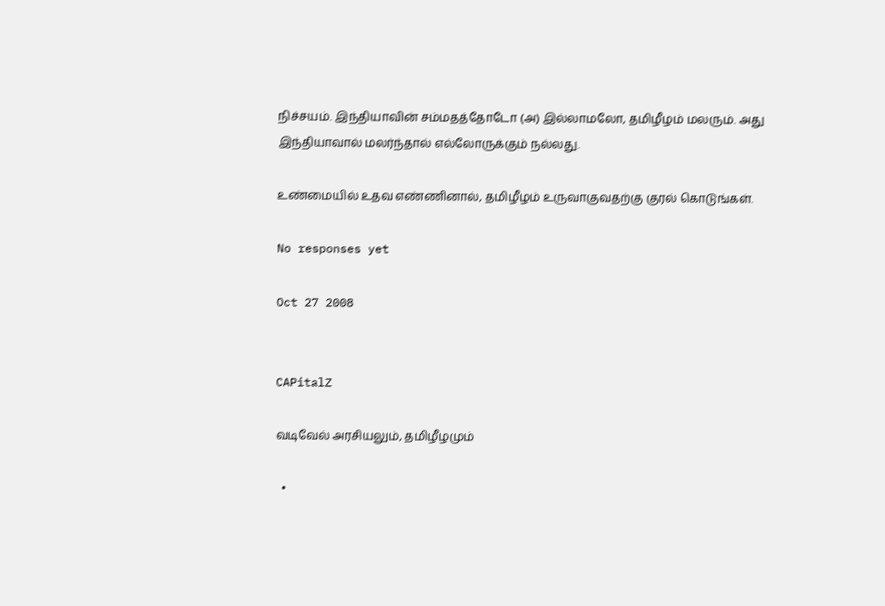நிச்ச‌ய‌ம். இந்தியாவின் ச‌ம்ம‌த‌த்தோடோ (அ) இல்லாம‌லோ, த‌மிழீழ‌ம் ம‌ல‌ரும். அது இந்தியாவால் ம‌ல‌ர்ந்தால் எல்லோருக்கும் ந‌ல்ல‌து.

உண்மையில் உத‌வ‌ எண்ணினால், த‌மிழீழ‌ம் உருவாகுவ‌த‌ற்கு குர‌ல் கொடுங்க‌ள்.

No responses yet

Oct 27 2008


CAPitalZ

வ‌டிவேல் அர‌சிய‌லும், த‌மிழீழ‌மும்

  •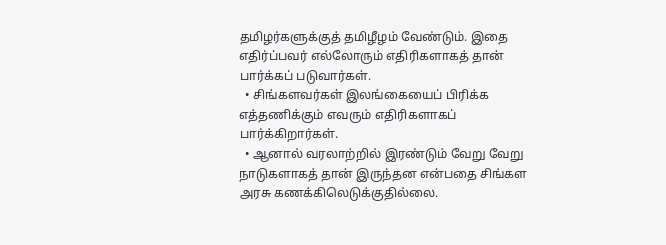த‌மிழ‌ர்க‌ளுக்குத் த‌மிழீழ‌ம் வேண்டும். இதை எதிர்ப்ப‌வ‌ர் எல்லோரும் எதிரிக‌ளாக‌த் தான் பார்க்க‌ப் ப‌டுவார்க‌ள்.
  • சிங்க‌ள‌வ‌ர்க‌ள் இல‌ங்கையைப் பிரிக்க‌ எத்த‌ணிக்கும் எவ‌ரும் எதிரிக‌ளாக‌ப் பார்க்கிறார்க‌ள்.
  • ஆனால் வ‌ர‌லாற்றில் இர‌ண்டும் வேறு வேறு நாடுக‌ளாக‌த் தான் இருந்த‌ன‌ என்ப‌தை சிங்க‌ள‌ அர‌சு க‌ண‌க்கிலெடுக்குதில்லை.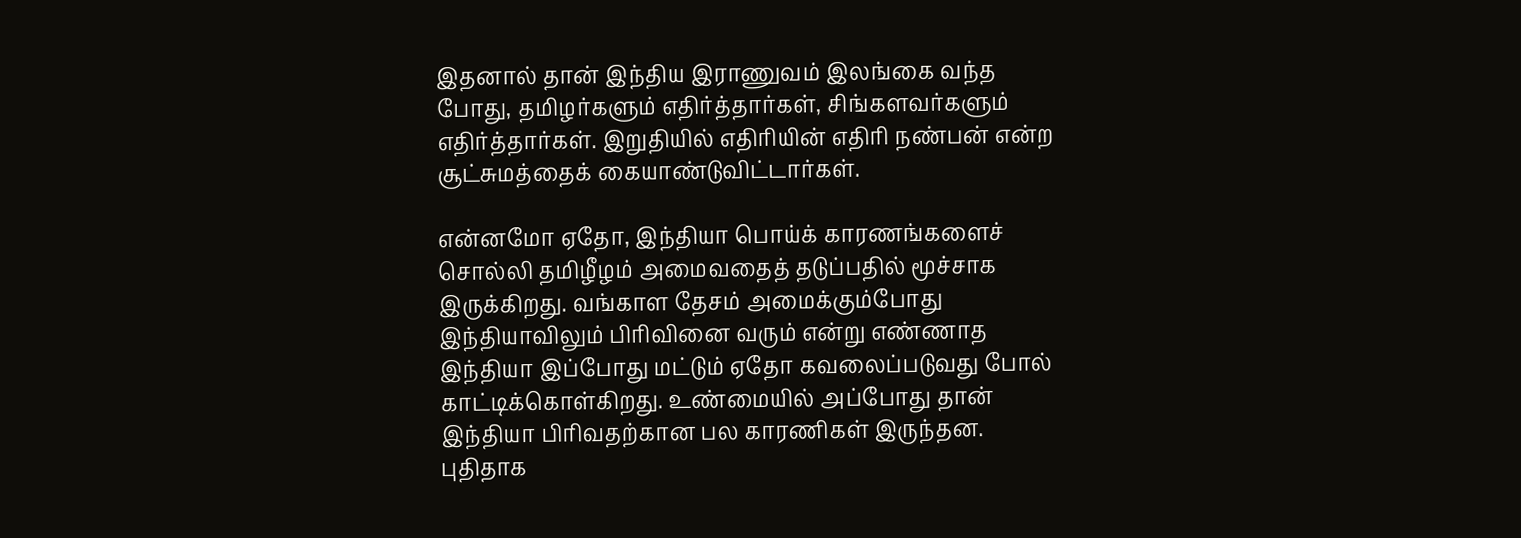இத‌னால் தான் இந்திய‌ இராணுவ‌ம் இல‌ங்கை வ‌ந்த‌ போது, த‌மிழ‌ர்க‌ளும் எதிர்த்தார்க‌ள், சிங்க‌ள‌வ‌ர்க‌ளும் எதிர்த்தார்க‌ள். இறுதியில் எதிரியின் எதிரி ந‌ண்ப‌ன் என்ற‌ சூட்சும‌த்தைக் கையாண்டுவிட்டார்க‌ள்.

என்ன‌மோ ஏதோ, இந்தியா பொய்க் கார‌ண‌ங்க‌ளைச் சொல்லி த‌மிழீழ‌ம் அமைவ‌தைத் த‌டுப்ப‌தில் மூச்சாக‌ இருக்கிற‌து. வ‌ங்காள‌ தேச‌ம் அமைக்கும்போது இந்தியாவிலும் பிரிவினை வ‌ரும் என்று எண்ணாத‌ இந்தியா இப்போது ம‌ட்டும் ஏதோ க‌வ‌லைப்ப‌டுவ‌து போல் காட்டிக்கொள்கிற‌து. உண்மையில் அப்போது தான் இந்தியா பிரிவ‌த‌ற்கான‌ ப‌ல‌ கார‌ணிக‌ள் இருந்த‌ன‌. புதிதாக‌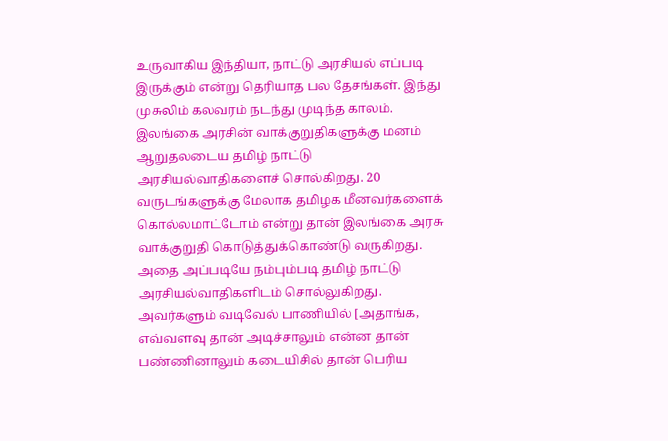உருவாகிய‌ இந்தியா, நாட்டு அர‌சிய‌ல் எப்ப‌டி இருக்கும் என்று தெரியாத‌ ப‌ல‌ தேச‌ங்க‌ள். இந்து முசுலிம் க‌ல‌வ‌ர‌ம் ந‌ட‌ந்து முடிந்த‌ கால‌ம்.
இல‌ங்கை அர‌சின் வாக்குறுதிக‌ளுக்கு ம‌ன‌ம் ஆறுதல‌டைய‌ த‌மிழ் நாட்டு அர‌சிய‌ல்வாதிக‌ளைச் சொல்கிற‌து. 20 வ‌ருட‌ங்க‌ளுக்கு மேலாக‌ த‌மிழ‌க‌ மீனவ‌ர்க‌ளைக் கொல்ல‌மாட்டோம் என்று தான் இல‌ங்கை அர‌சு வாக்குறுதி கொடுத்துக்கொண்டு வ‌ருகிற‌து. அதை அப்ப‌டியே ந‌ம்பும்ப‌டி த‌மிழ் நாட்டு அர‌சிய‌ல்வாதிக‌ளிட‌ம் சொல்லுகிற‌து. அவ‌ர்க‌ளும் வ‌டிவேல் பாணியில் [அதாங்க‌, எவ்வ‌ள‌வு தான் அடிச்சாலும் என்ன‌ தான் ப‌ண்ணினாலும் க‌டையிசில் தான் பெரிய‌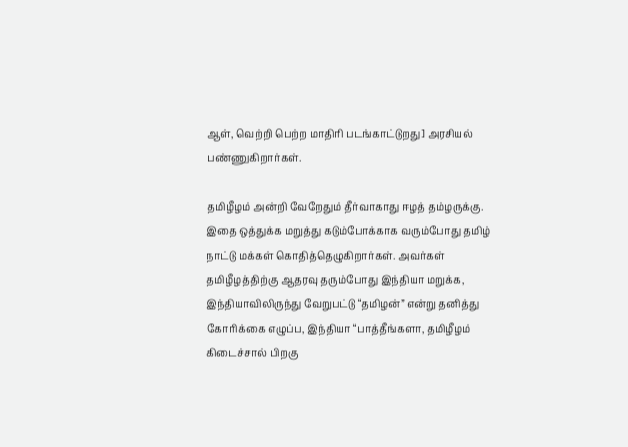ஆள், வெற்றி பெற்ற‌ மாதிரி ப‌ட‌ங்காட்டுற‌து] அர‌சிய‌ல் ப‌ண்ணுகிறார்க‌ள்.

த‌மிழீழ‌ம் அன்றி வேறேதும் தீர்வாகாது ஈழ‌த் த‌ம்ழ‌ருக்கு. இதை ஒத்துக்க‌ ம‌றுத்து க‌டும்போக்காக‌ வ‌ரும்போது த‌மிழ் நாட்டு ம‌க்க‌ள் கொதித்தெழுகிறார்க‌ள். அவ‌ர்க‌ள் த‌மிழீழ‌த்திற்கு ஆத‌ர‌வு த‌ரும்போது இந்தியா ம‌றுக்க‌, இந்தியாவிலிருந்து வேறுப‌ட்டு “த‌மிழ‌ன்” என்று த‌னித்து கோரிக்கை எழுப்ப‌, இந்தியா “பாத்தீங்க‌ளா, த‌மிழீழ‌ம் கிடைச்சால் பிற‌கு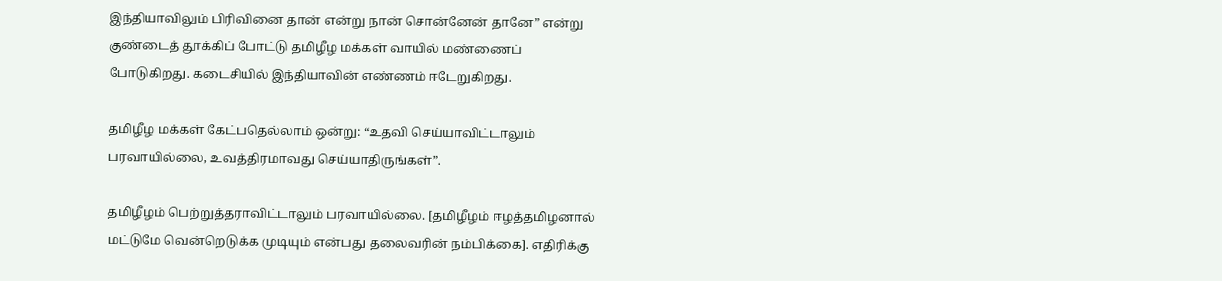இந்தியாவிலும் பிரிவினை தான் என்று நான் சொன்னேன் தானே” என்று குண்டைத் தூக்கிப் போட்டு த‌மிழீழ‌ ம‌க்க‌ள் வாயில் ம‌ண்ணைப் போடுகிற‌து. க‌டைசியில் இந்தியாவின் எண்ண‌ம் ஈடேறுகிற‌து.

த‌மிழீழ‌ ம‌க்க‌ள் கேட்ப‌தெல்லாம் ஒன்று: “உத‌வி செய்யாவிட்டாலும் ப‌ர‌வாயில்லை, உவ‌த்திர‌மாவ‌து செய்யாதிருங்க‌ள்”.

த‌மிழீழ‌ம் பெற்றுத்த‌ராவிட்டாலும் ப‌ர‌வாயில்லை. [த‌மிழீழ‌ம் ஈழ‌த்த‌மிழ‌னால் ம‌ட்டுமே வென்றெடுக்க‌ முடியும் என்ப‌து த‌லைவ‌ரின் ந‌ம்பிக்கை]. எதிரிக்கு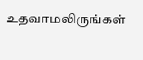உத‌வாம‌லிருங்க‌ள்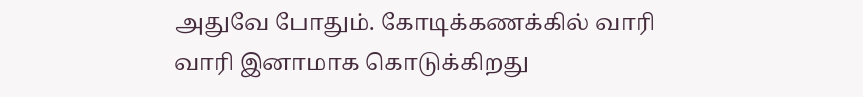அதுவே போதும். கோடிக்க‌ண‌க்கில் வாரி வாரி இனாமாக‌ கொடுக்கிற‌து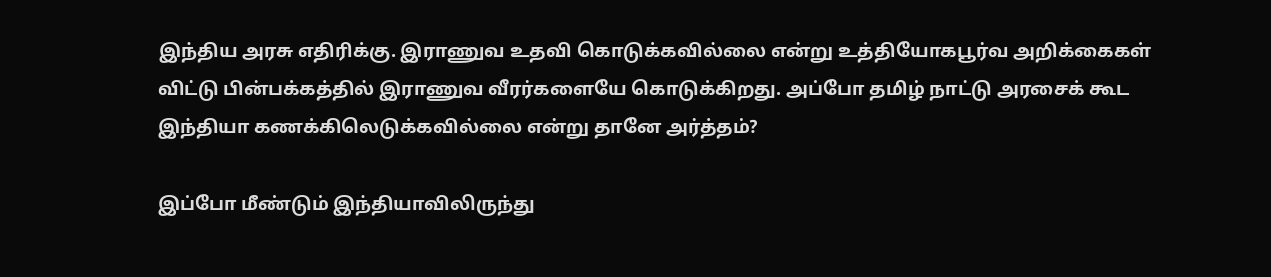இந்திய‌ அர‌சு எதிரிக்கு. இராணுவ‌ உத‌வி கொடுக்க‌வில்லை என்று உத்தியோக‌பூர்வ‌ அறிக்கைக‌ள் விட்டு பின்ப‌க்க‌த்தில் இராணுவ‌ வீர‌ர்க‌ளையே கொடுக்கிற‌து. அப்போ த‌மிழ் நாட்டு அர‌சைக் கூட‌ இந்தியா க‌ண‌க்கிலெடுக்க‌வில்லை என்று தானே அர்த்த‌ம்?

இப்போ மீண்டும் இந்தியாவிலிருந்து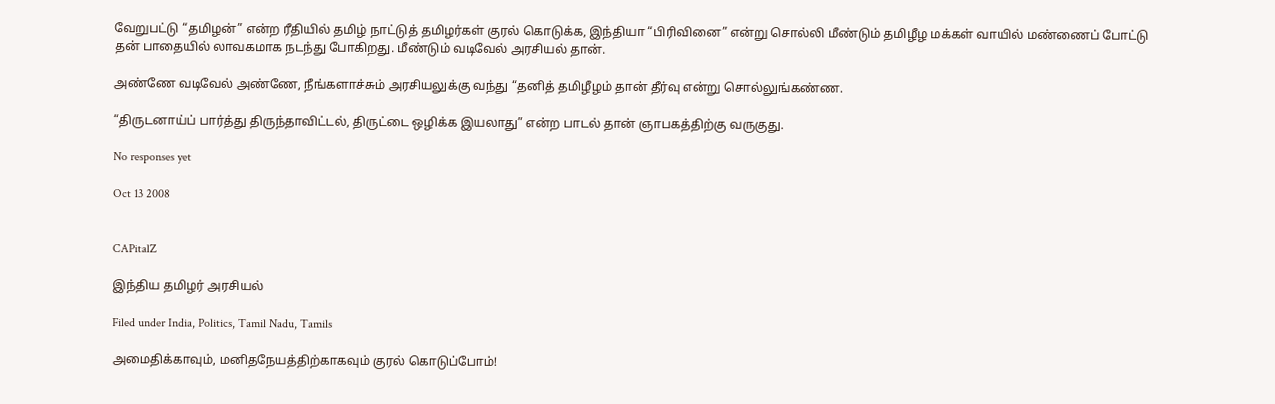வேறுப‌ட்டு “த‌மிழ‌ன்” என்ற‌ ரீதியில் த‌மிழ் நாட்டுத் த‌மிழ‌ர்க‌ள் குர‌ல் கொடுக்க‌, இந்தியா “பிரிவினை” என்று சொல்லி மீண்டும் த‌மிழீழ‌ ம‌க்க‌ள் வாயில் ம‌ண்ணைப் போட்டு த‌ன் பாதையில் லாவ‌க‌மாக‌ ந‌ட‌ந்து போகிற‌து. மீண்டும் வ‌டிவேல் அர‌சிய‌ல் தான்.

அண்ணே வ‌டிவேல் அண்ணே, நீங்க‌ளாச்சும் அர‌சிய‌லுக்கு வ‌ந்து “த‌னித் த‌மிழீழ‌ம் தான் தீர்வு என்று சொல்லுங்க‌ண்ண‌.

“திருட‌னாய்ப் பார்த்து திருந்தாவிட்ட‌ல், திருட்டை ஒழிக்க‌ இய‌லாது” என்ற‌ பாட‌ல் தான் ஞாப‌க‌த்திற்கு வ‌ருகுது.

No responses yet

Oct 13 2008


CAPitalZ

இந்திய‌ த‌மிழ‌ர் அர‌சிய‌ல்

Filed under India, Politics, Tamil Nadu, Tamils

அமைதிக்காவும், ம‌னித‌நேய‌த்திற்காக‌வும் குர‌ல் கொடுப்போம்!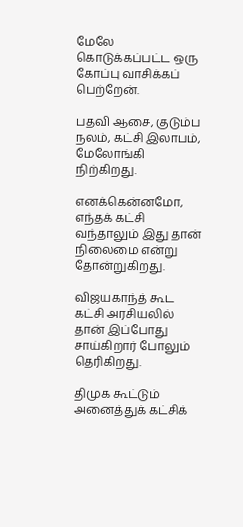மேலே கொடுக்க‌ப்ப‌ட்ட‌ ஒரு கோப்பு வாசிக்க‌ப் பெற்றேன்.

ப‌த‌வி ஆசை, குடும்ப‌ ந‌ல‌ம், க‌ட்சி இலாப‌ம், மேலோங்கி நிற்கிற‌து.

என‌க்கென்ன‌மோ, எந்த‌க் க‌ட்சி வ‌ந்தாலும் இது தான் நிலைமை என்று தோன்றுகிற‌து.

விஜ‌ய‌காந்த் கூட‌ க‌ட்சி அர‌சிய‌லில் தான் இப்போது சாய்கிறார் போலும் தெரிகிற‌து.

திமுக‌ கூட்டும் அனைத்துக் க‌ட்சிக்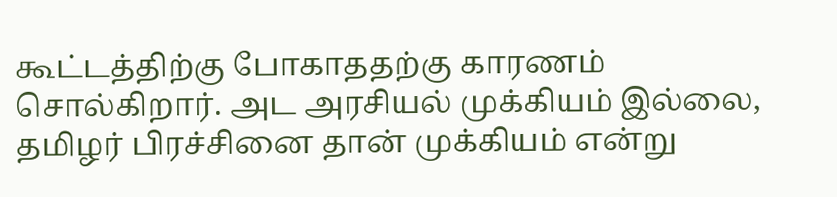கூட்ட‌த்திற்கு போகாத‌த‌ற்கு கார‌ண‌ம் சொல்கிறார். அட‌ அர‌சிய‌ல் முக்கிய‌ம் இல்லை, த‌மிழ‌ர் பிர‌ச்சினை தான் முக்கிய‌ம் என்று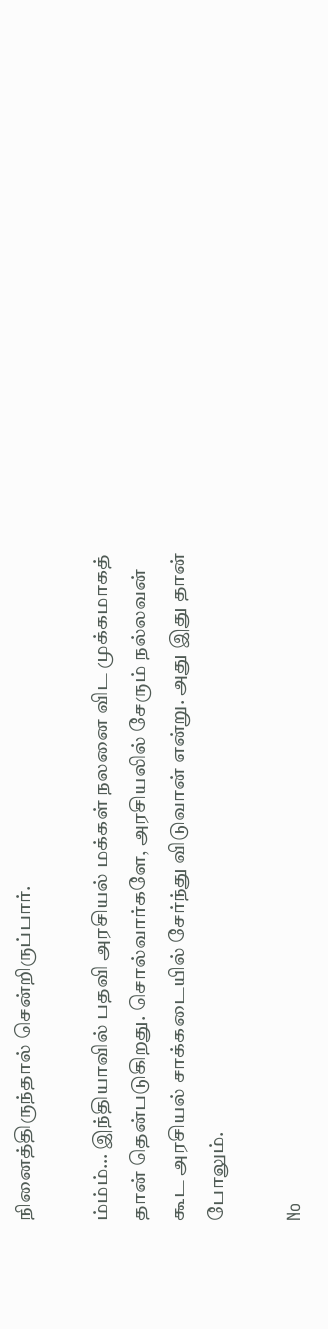நினைத்திருந்தால் சென்றிருப்பார்.

ம்ம்ம்… இந்தியாவில் ப‌த‌வி அர‌சிய‌ல் ம‌க்க‌ள் ந‌ல‌னை விட‌ முக்க‌மாக‌த் தான் தென்ப‌டுகிற‌து. சொல்வார்க‌ளே, அர‌சிய‌லில் சேரும் ந‌ல்ல‌வ‌ன் கூட‌ அர‌சிய‌ல் சாக்க‌டையில் சேர்ந்து விடுவான் என்று. அது இது தான் போலும்.

No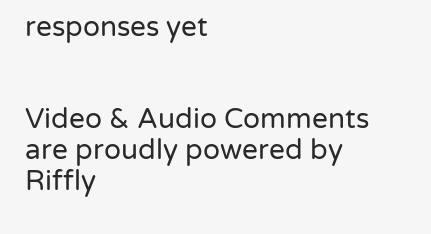responses yet


Video & Audio Comments are proudly powered by Riffly